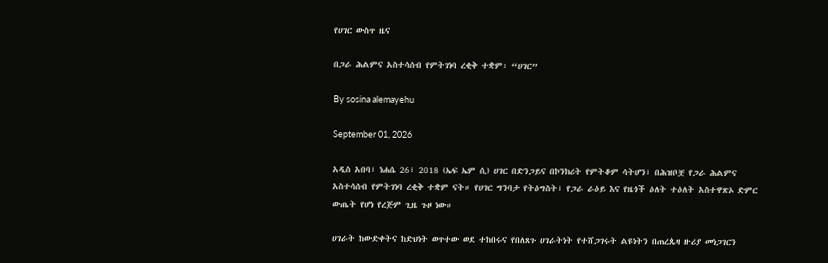የሀገር ውስጥ ዜና

በጋራ ሕልምና አስተሳሰብ የምትገነባ ረቂቅ ተቋም፡ “ሀገር”

By sosina alemayehu

September 01, 2026

አዲስ አበባ፣ ነሐሴ 26፣ 2018 (ኤፍ ኤም ሲ) ሀገር በድንጋይና በኮንክሪት የምትቆም ሳትሆን፣ በሕዝቦቿ የጋራ ሕልምና አስተሳሰብ የምትገነባ ረቂቅ ተቋም ናት። የሀገር ግንባታ የትዕግስት፣ የጋራ ራዕይ እና የዜጎች ዕለት ተዕለት አስተዋጽኦ ድምር ውጤት የሆነ የረጅም ጊዜ ጉዞ ነው።

ሀገራት ከውድቀትና ከድህነት ወጥተው ወደ ተከበሩና የበለጸጉ ሀገራትነት የተሸጋገሩት ልዩነትን በጠረጴዛ ዙሪያ መነጋገርን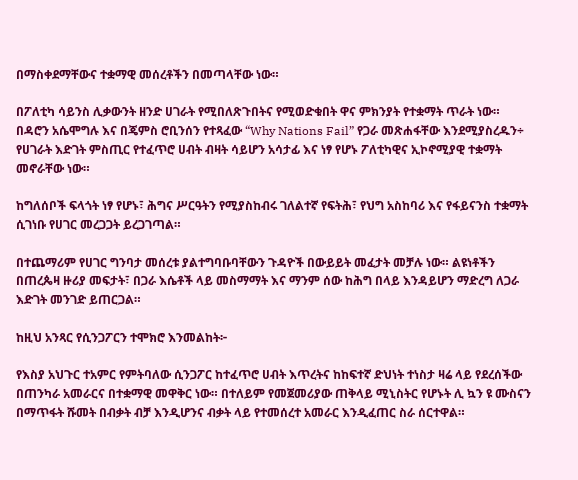በማስቀደማቸውና ተቋማዊ መሰረቶችን በመጣላቸው ነው።

በፖለቲካ ሳይንስ ሊቃውንት ዘንድ ሀገራት የሚበለጽጉበትና የሚወድቁበት ዋና ምክንያት የተቋማት ጥራት ነው። በዳሮን አሴሞግሉ እና በጄምስ ሮቢንሰን የተጻፈው “Why Nations Fail” የጋራ መጽሐፋቸው እንደሚያስረዱን÷ የሀገራት እድገት ምስጢር የተፈጥሮ ሀብት ብዛት ሳይሆን አሳታፊ እና ነፃ የሆኑ ፖለቲካዊና ኢኮኖሚያዊ ተቋማት መኖራቸው ነው።

ከግለሰቦች ፍላጎት ነፃ የሆኑ፣ ሕግና ሥርዓትን የሚያስከብሩ ገለልተኛ የፍትሕ፣ የህግ አስከባሪ እና የፋይናንስ ተቋማት ሲገነቡ የሀገር መረጋጋት ይረጋገጣል።

በተጨማሪም የሀገር ግንባታ መሰረቱ ያልተግባቡባቸውን ጉዳዮች በውይይት መፈታት መቻሉ ነው። ልዩነቶችን በጠረጴዛ ዙሪያ መፍታት፣ በጋራ እሴቶች ላይ መስማማት እና ማንም ሰው ከሕግ በላይ እንዳይሆን ማድረግ ለጋራ እድገት መንገድ ይጠርጋል።

ከዚህ አንጻር የሲንጋፖርን ተሞክሮ እንመልከት፦

የእስያ አህጉር ተአምር የምትባለው ሲንጋፖር ከተፈጥሮ ሀብት እጥረትና ከከፍተኛ ድህነት ተነስታ ዛሬ ላይ የደረሰችው በጠንካራ አመራርና በተቋማዊ መዋቅር ነው። በተለይም የመጀመሪያው ጠቅላይ ሚኒስትር የሆኑት ሊ ኳን ዩ ሙስናን በማጥፋት ሹመት በብቃት ብቻ እንዲሆንና ብቃት ላይ የተመሰረተ አመራር እንዲፈጠር ስራ ሰርተዋል።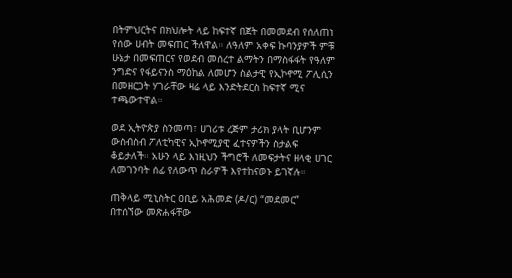በትምህርትና በክህሎት ላይ ከፍተኛ በጀት በመመደብ የሰለጠነ የሰው ሀብት መፍጠር ችለዋል። ለዓለም አቀፍ ኩባንያዎች ምቹ ሁኔታ በመፍጠርና የወደብ መሰረተ ልማትን በማስፋፋት የዓለም ንግድና የፋይናንስ ማዕከል ለመሆን ስልታዊ የኢኮኖሚ ፖሊሲን በመዘርጋት ሃገራቸው ዛሬ ላይ እንድትደርስ ከፍተኛ ሚና ተጫውተዋል።

ወደ ኢትዮጵያ ስንመጣ፣ ሀገሪቱ ረጅም ታሪክ ያላት ቢሆንም ውስብስብ ፖለቲካዊና ኢኮኖሚያዊ ፈተናዎችን ስታልፍ ቆይታለች። አሁን ላይ እነዚህን ችግሮች ለመፍታትና ዘላቂ ሀገር ለመገንባት ሰፊ የለውጥ ስራዎች እየተከናወኑ ይገኛሉ።

ጠቅላይ ሚኒስትር ዐቢይ አሕመድ (ዶ/ር) “መደመር” በተሰኘው መጽሐፋቸው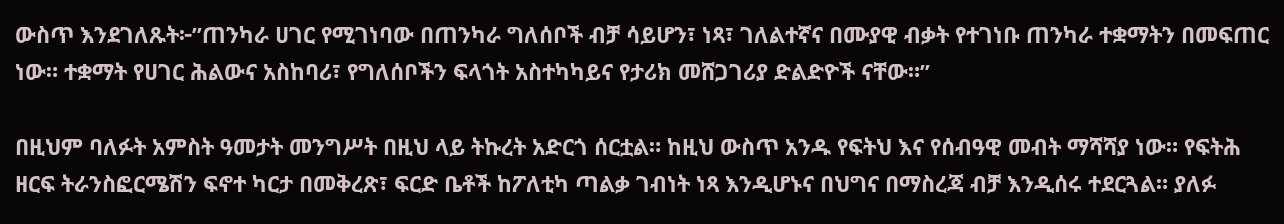ውስጥ እንደገለጹት፦”ጠንካራ ሀገር የሚገነባው በጠንካራ ግለሰቦች ብቻ ሳይሆን፣ ነጻ፣ ገለልተኛና በሙያዊ ብቃት የተገነቡ ጠንካራ ተቋማትን በመፍጠር ነው። ተቋማት የሀገር ሕልውና አስከባሪ፣ የግለሰቦችን ፍላጎት አስተካካይና የታሪክ መሸጋገሪያ ድልድዮች ናቸው።”

በዚህም ባለፉት አምስት ዓመታት መንግሥት በዚህ ላይ ትኩረት አድርጎ ሰርቷል። ከዚህ ውስጥ አንዱ የፍትህ እና የሰብዓዊ መብት ማሻሻያ ነው። የፍትሕ ዘርፍ ትራንስፎርሜሽን ፍኖተ ካርታ በመቅረጽ፣ ፍርድ ቤቶች ከፖለቲካ ጣልቃ ገብነት ነጻ እንዲሆኑና በህግና በማስረጃ ብቻ እንዲሰሩ ተደርጓል። ያለፉ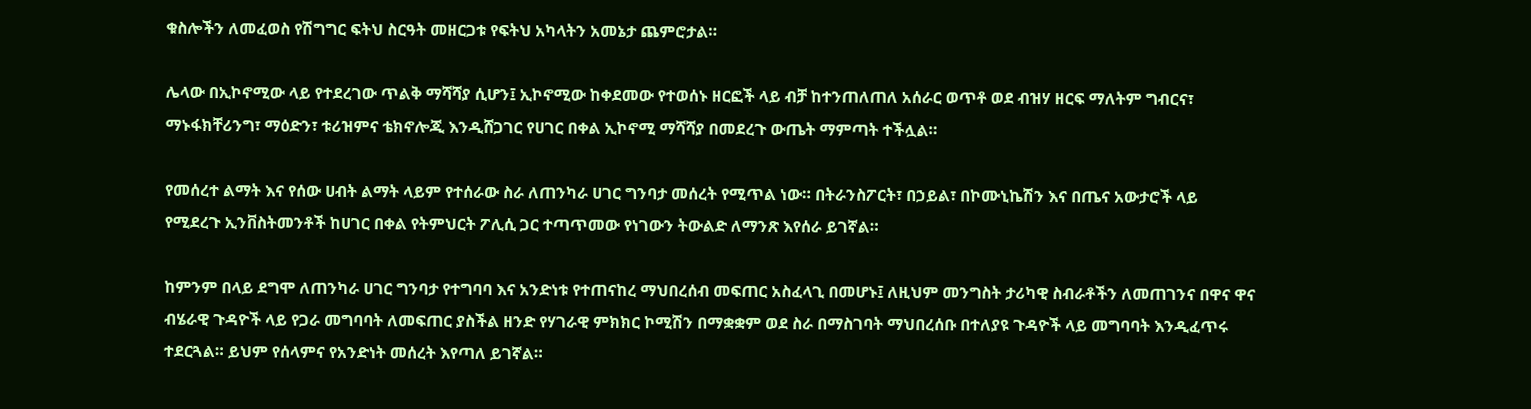ቁስሎችን ለመፈወስ የሽግግር ፍትህ ስርዓት መዘርጋቱ የፍትህ አካላትን አመኔታ ጨምሮታል።

ሌላው በኢኮኖሚው ላይ የተደረገው ጥልቅ ማሻሻያ ሲሆን፤ ኢኮኖሚው ከቀደመው የተወሰኑ ዘርፎች ላይ ብቻ ከተንጠለጠለ አሰራር ወጥቶ ወደ ብዝሃ ዘርፍ ማለትም ግብርና፣ ማኑፋክቸሪንግ፣ ማዕድን፣ ቱሪዝምና ቴክኖሎጂ እንዲሸጋገር የሀገር በቀል ኢኮኖሚ ማሻሻያ በመደረጉ ውጤት ማምጣት ተችሏል።

የመሰረተ ልማት እና የሰው ሀብት ልማት ላይም የተሰራው ስራ ለጠንካራ ሀገር ግንባታ መሰረት የሚጥል ነው። በትራንስፖርት፣ በኃይል፣ በኮሙኒኬሽን እና በጤና አውታሮች ላይ የሚደረጉ ኢንቨስትመንቶች ከሀገር በቀል የትምህርት ፖሊሲ ጋር ተጣጥመው የነገውን ትውልድ ለማንጽ እየሰራ ይገኛል።

ከምንም በላይ ደግሞ ለጠንካራ ሀገር ግንባታ የተግባባ እና አንድነቱ የተጠናከረ ማህበረሰብ መፍጠር አስፈላጊ በመሆኑ፤ ለዚህም መንግስት ታሪካዊ ስብራቶችን ለመጠገንና በዋና ዋና ብሄራዊ ጉዳዮች ላይ የጋራ መግባባት ለመፍጠር ያስችል ዘንድ የሃገራዊ ምክክር ኮሚሽን በማቋቋም ወደ ስራ በማስገባት ማህበረሰቡ በተለያዩ ጉዳዮች ላይ መግባባት እንዲፈጥሩ ተደርጓል። ይህም የሰላምና የአንድነት መሰረት እየጣለ ይገኛል።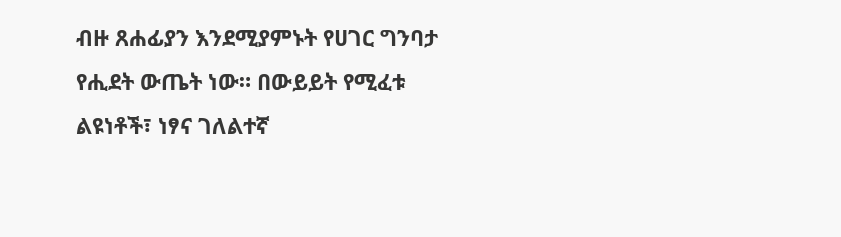ብዙ ጸሐፊያን እንደሚያምኑት የሀገር ግንባታ የሒደት ውጤት ነው። በውይይት የሚፈቱ ልዩነቶች፣ ነፃና ገለልተኛ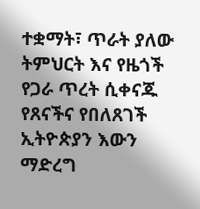ተቋማት፣ ጥራት ያለው ትምህርት እና የዜጎች የጋራ ጥረት ሲቀናጁ የጸናችና የበለጸገች ኢትዮጵያን እውን ማድረግ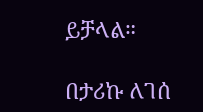ይቻላል።

በታሪኩ ለገሰ